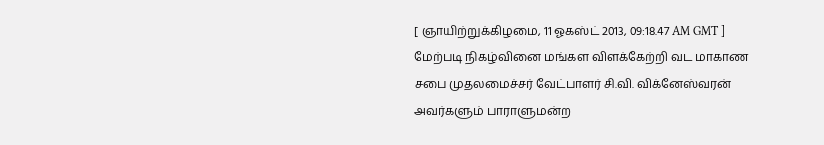[ ஞாயிற்றுக்கிழமை, 11 ஓகஸ்ட் 2013, 09:18.47 AM GMT ]
மேற்படி நிகழ்வினை மங்கள விளக்கேற்றி வட மாகாண சபை முதலமைச்சர் வேட்பாளர் சி.வி. விக்னேஸ்வரன் அவர்களும் பாராளுமன்ற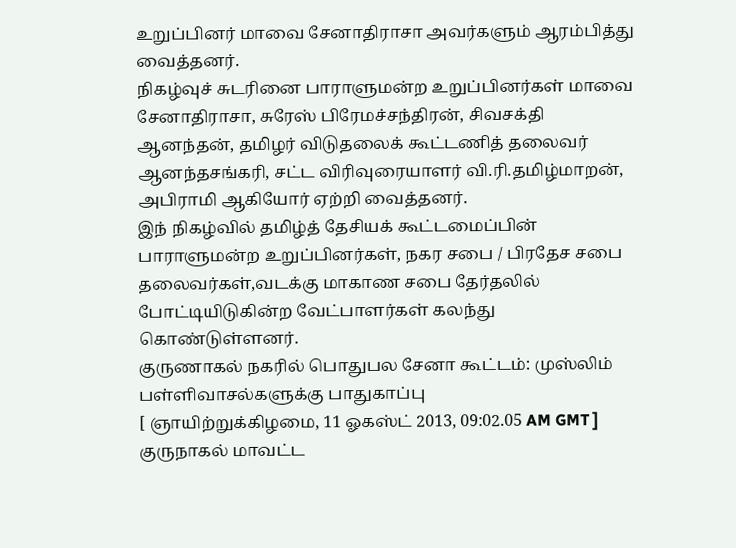உறுப்பினர் மாவை சேனாதிராசா அவர்களும் ஆரம்பித்து வைத்தனர்.
நிகழ்வுச் சுடரினை பாராளுமன்ற உறுப்பினர்கள் மாவை சேனாதிராசா, சுரேஸ் பிரேமச்சந்திரன், சிவசக்தி ஆனந்தன், தமிழர் விடுதலைக் கூட்டணித் தலைவர் ஆனந்தசங்கரி, சட்ட விரிவுரையாளர் வி.ரி.தமிழ்மாறன், அபிராமி ஆகியோர் ஏற்றி வைத்தனர்.
இந் நிகழ்வில் தமிழ்த் தேசியக் கூட்டமைப்பின் பாராளுமன்ற உறுப்பினர்கள், நகர சபை / பிரதேச சபை தலைவர்கள்,வடக்கு மாகாண சபை தேர்தலில் போட்டியிடுகின்ற வேட்பாளர்கள் கலந்து கொண்டுள்ளனர்.
குருணாகல் நகரில் பொதுபல சேனா கூட்டம்: முஸ்லிம் பள்ளிவாசல்களுக்கு பாதுகாப்பு
[ ஞாயிற்றுக்கிழமை, 11 ஓகஸ்ட் 2013, 09:02.05 AM GMT ]
குருநாகல் மாவட்ட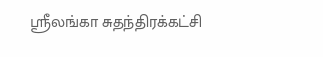ஸ்ரீலங்கா சுதந்திரக்கட்சி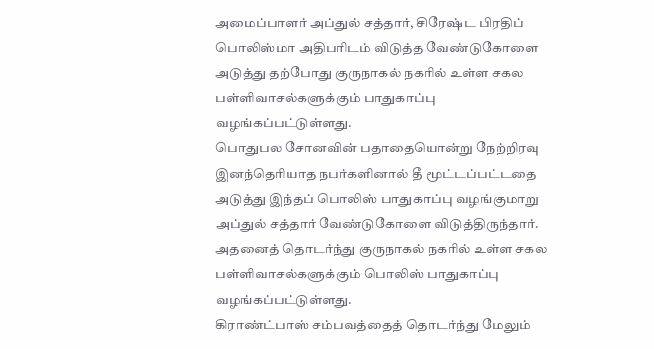அமைப்பாளர் அப்துல் சத்தார், சிரேஷ்ட பிரதிப் பொலிஸ்மா அதிபரிடம் விடுத்த வேண்டுகோளை அடுத்து தற்போது குருநாகல் நகரில் உள்ள சகல பள்ளிவாசல்களுக்கும் பாதுகாப்பு வழங்கப்பட்டுள்ளது.
பொதுபல சோனவின் பதாதையொன்று நேற்றிரவு இனந்தெரியாத நபர்களினால் தீ மூட்டப்பட்டதை அடுத்து இந்தப் பொலிஸ் பாதுகாப்பு வழங்குமாறு அப்துல் சத்தார் வேண்டுகோளை விடுத்திருந்தார்.
அதனைத் தொடர்ந்து குருநாகல் நகரில் உள்ள சகல பள்ளிவாசல்களுக்கும் பொலிஸ் பாதுகாப்பு வழங்கப்பட்டுள்ளது.
கிராண்ட்பாஸ் சம்பவத்தைத் தொடர்ந்து மேலும்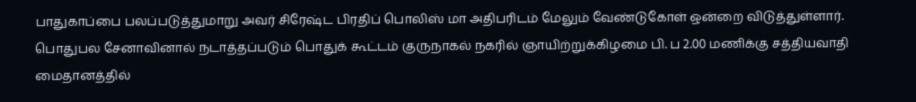பாதுகாப்பை பலப்படுத்துமாறு அவர் சிரேஷ்ட பிரதிப் பொலிஸ் மா அதிபரிடம் மேலும் வேண்டுகோள் ஒன்றை விடுத்துள்ளார்.
பொதுபல சேனாவினால் நடாத்தப்படும் பொதுக் கூட்டம் குருநாகல் நகரில் ஞாயிற்றுக்கிழமை பி. ப 2.00 மணிக்கு சத்தியவாதி மைதானத்தில்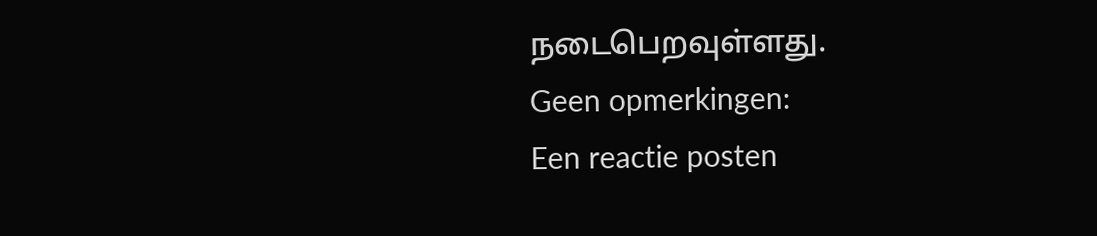நடைபெறவுள்ளது.
Geen opmerkingen:
Een reactie posten